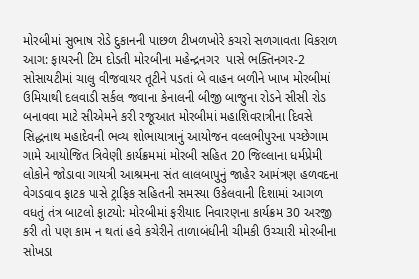મોરબીમાં સુભાષ રોડે દુકાનની પાછળ ટીખળખોરે કચરો સળગાવતા વિકરાળ આગ: ફાયરની ટિમ દોડતી મોરબીના મહેન્દ્રનગર  પાસે ભક્તિનગર-2 સોસાયટીમાં ચાલુ વીજવાયર તૂટીને પડતાં બે વાહન બળીને ખાખ મોરબીમાં ઉમિયાથી દલવાડી સર્કલ જવાના કેનાલની બીજી બાજુના રોડને સીસી રોડ બનાવવા માટે સીએમને કરી રજૂઆત મોરબીમાં મહાશિવરાત્રીના દિવસે સિદ્ધનાથ મહાદેવની ભવ્ય શોભાયાત્રાનું આયોજન વલ્લભીપુરના પચ્છેગામ ગામે આયોજિત ત્રિવેણી કાર્યક્રમમાં મોરબી સહિત 20 જિલ્લાના ધર્મપ્રેમી લોકોને જોડાવા ગાયત્રી આશ્રમના સંત લાલબાપુનું જાહેર આમંત્રણ હળવદના વેગડવાવ ફાટક પાસે ટ્રાફિક સહિતની સમસ્યા ઉકેલવાની દિશામાં આગળ વધતું તંત્ર બાટલો ફાટયો: મોરબીમાં ફરીયાદ નિવારણના કાર્યક્રમ 30 અરજી કરી તો પણ કામ ન થતાં હવે કચેરીને તાળાબંધીની ચીમકી ઉચ્ચારી મોરબીના સોખડા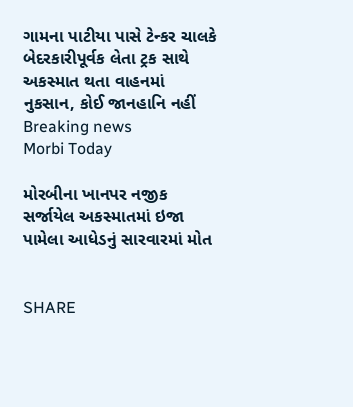ગામના પાટીયા પાસે ટેન્કર ચાલકે બેદરકારીપૂર્વક લેતા ટ્રક સાથે અકસ્માત થતા વાહનમાં નુકસાન, કોઈ જાનહાનિ નહીં
Breaking news
Morbi Today

મોરબીના ખાનપર નજીક સર્જાયેલ અકસ્માતમાં ઇજા પામેલા આધેડનું સારવારમાં મોત


SHARE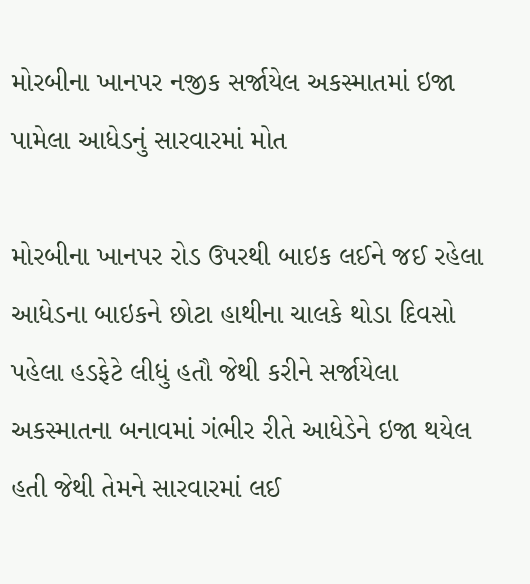મોરબીના ખાનપર નજીક સર્જાયેલ અકસ્માતમાં ઇજા પામેલા આધેડનું સારવારમાં મોત

મોરબીના ખાનપર રોડ ઉપરથી બાઇક લઈને જઈ રહેલા આધેડના બાઇકને છોટા હાથીના ચાલકે થોડા દિવસો પહેલા હડફેટે લીધું હતૌ જેથી કરીને સર્જાયેલા અકસ્માતના બનાવમાં ગંભીર રીતે આધેડેને ઇજા થયેલ હતી જેથી તેમને સારવારમાં લઈ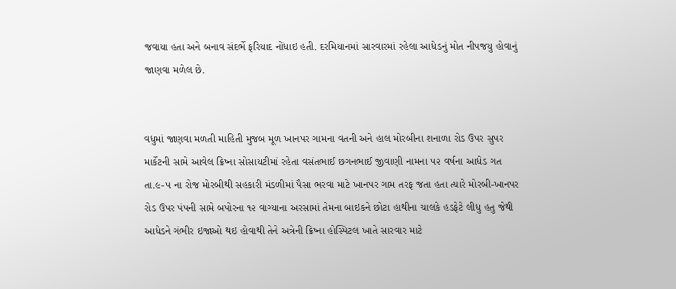જવાયા હતા અને બનાવ સંદર્ભે ફરિયાદ નોંધાઇ હતી. દરમિયાનમાં સારવારમાં રહેલા આધેડનું મોત નીપજયુ હોવાનું જાણવા મળેલ છે.


વધુમાં જાણવા મળતી માહિતી મુજબ મૂળ ખાનપર ગામના વતની અને હાલ મોરબીના શનાળા રોડ ઉપર સુપર માર્કેટની સામે આવેલ ક્રિષ્ના સોસાયટીમાં રહેતા વસંતભાઈ છગનભાઈ જીવાણી નામના ૫૨ વર્ષના આધેડ ગત તા.૯-૫ ના રોજ મોરબીથી સહકારી મંડળીમાં પૈસા ભરવા માટે ખાનપર ગામ તરફ જતા હતા ત્યારે મોરબી-ખાનપર રોડ ઉપર પંપની સામે બપોરના ૧૨ વાગ્યાના અરસામાં તેમના બાઇકને છોટા હાથીના ચાલકે હડફેટે લીધુ હતુ જેથી આધેડને ગંભીર ઇજાઓ થઇ હોવાથી તેને અત્રેની ક્રિષ્ના હોસ્પિટલ ખાતે સારવાર માટે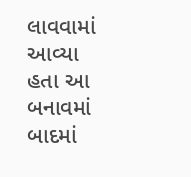લાવવામાં આવ્યા હતા આ બનાવમાં બાદમાં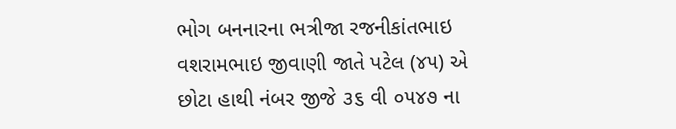ભોગ બનનારના ભત્રીજા રજનીકાંતભાઇ વશરામભાઇ જીવાણી જાતે પટેલ (૪૫) એ છોટા હાથી નંબર જીજે ૩૬ વી ૦૫૪૭ ના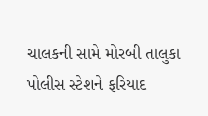ચાલકની સામે મોરબી તાલુકા પોલીસ સ્ટેશને ફરિયાદ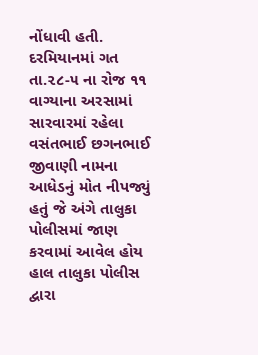નોંધાવી હતી. દરમિયાનમાં ગત તા.૨૮-૫ ના રોજ ૧૧ વાગ્યાના અરસામાં સારવારમાં રહેલા વસંતભાઈ છગનભાઈ જીવાણી નામના આધેડનું મોત નીપજ્યું હતું જે અંગે તાલુકા પોલીસમાં જાણ કરવામાં આવેલ હોય હાલ તાલુકા પોલીસ દ્વારા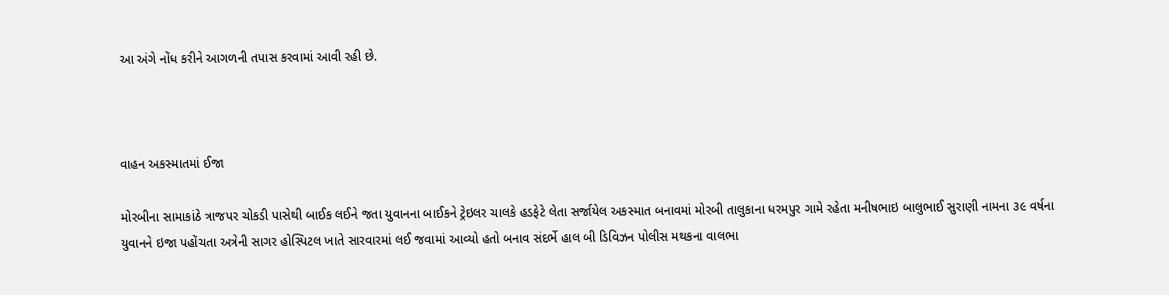આ અંગે નોંધ કરીને આગળની તપાસ કરવામાં આવી રહી છે.



વાહન અકસ્માતમાં ઈજા

મોરબીના સામાકાંઠે ત્રાજપર ચોકડી પાસેથી બાઈક લઈને જતા યુવાનના બાઈકને ટ્રેઇલર ચાલકે હડફેટે લેતા સર્જાયેલ અકસ્માત બનાવમાં મોરબી તાલુકાના ધરમપુર ગામે રહેતા મનીષભાઇ બાલુભાઈ સુરાણી નામના ૩૯ વર્ષના યુવાનને ઇજા પહોંચતા અત્રેની સાગર હોસ્પિટલ ખાતે સારવારમાં લઈ જવામાં આવ્યો હતો બનાવ સંદર્ભે હાલ બી ડિવિઝન પોલીસ મથકના વાલભા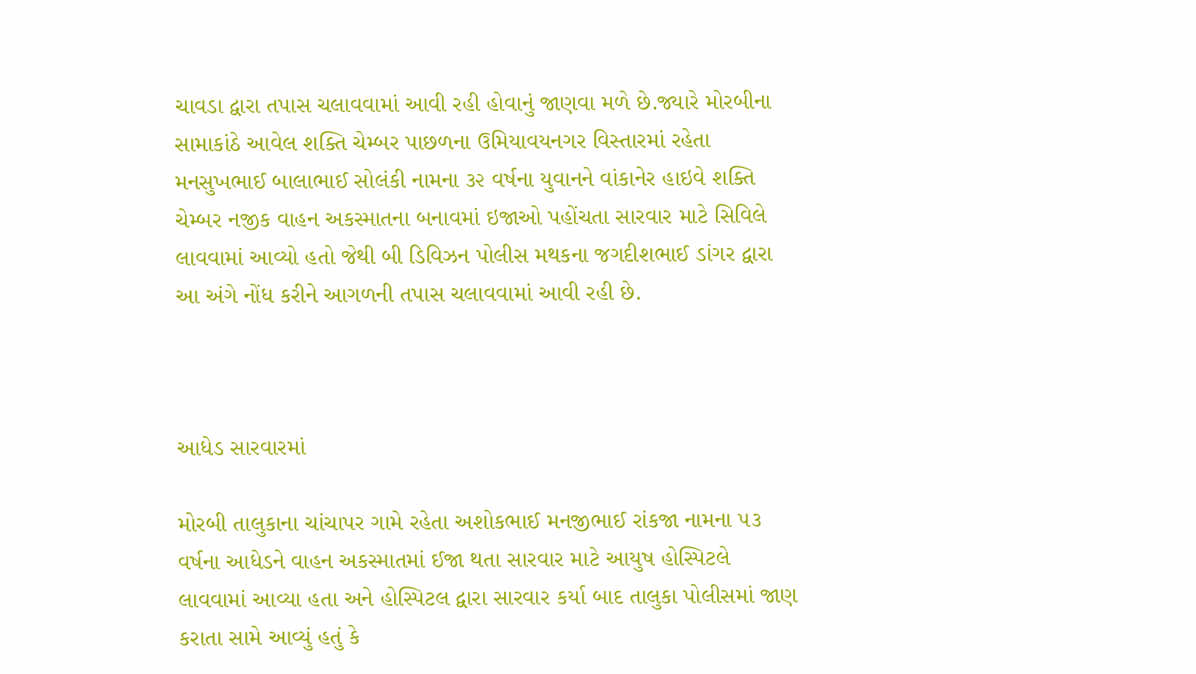ચાવડા દ્વારા તપાસ ચલાવવામાં આવી રહી હોવાનું જાણવા મળે છે.જ્યારે મોરબીના સામાકાંઠે આવેલ શક્તિ ચેમ્બર પાછળના ઉમિયાવયનગર વિસ્તારમાં રહેતા મનસુખભાઈ બાલાભાઈ સોલંકી નામના ૩૨ વર્ષના યુવાનને વાંકાનેર હાઇવે શક્તિ ચેમ્બર નજીક વાહન અકસ્માતના બનાવમાં ઇજાઓ પહોંચતા સારવાર માટે સિવિલે લાવવામાં આવ્યો હતો જેથી બી ડિવિઝન પોલીસ મથકના જગદીશભાઈ ડાંગર દ્વારા આ અંગે નોંધ કરીને આગળની તપાસ ચલાવવામાં આવી રહી છે.



આધેડ સારવારમાં

મોરબી તાલુકાના ચાંચાપર ગામે રહેતા અશોકભાઈ મનજીભાઈ રાંકજા નામના ૫૩ વર્ષના આધેડને વાહન અકસ્માતમાં ઈજા થતા સારવાર માટે આયુષ હોસ્પિટલે લાવવામાં આવ્યા હતા અને હોસ્પિટલ દ્વારા સારવાર કર્યા બાદ તાલુકા પોલીસમાં જાણ કરાતા સામે આવ્યું હતું કે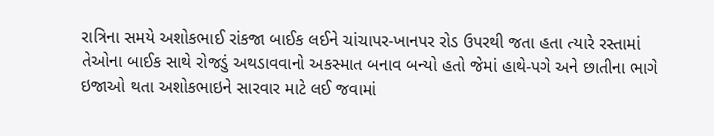રાત્રિના સમયે અશોકભાઈ રાંકજા બાઈક લઈને ચાંચાપર-ખાનપર રોડ ઉપરથી જતા હતા ત્યારે રસ્તામાં તેઓના બાઈક સાથે રોજડું અથડાવવાનો અકસ્માત બનાવ બન્યો હતો જેમાં હાથે-પગે અને છાતીના ભાગે ઇજાઓ થતા અશોકભાઇને સારવાર માટે લઈ જવામાં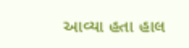આવ્યા હતા હાલ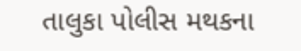તાલુકા પોલીસ મથકના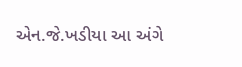એન.જે.ખડીયા આ અંગે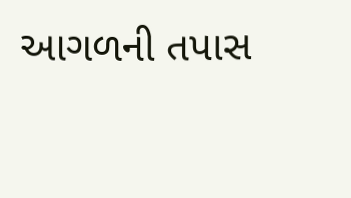આગળની તપાસ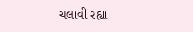ચલાવી રહ્યા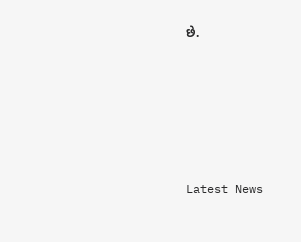છે.






Latest News